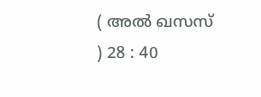( അല്‍ ഖസസ് ) 28 : 40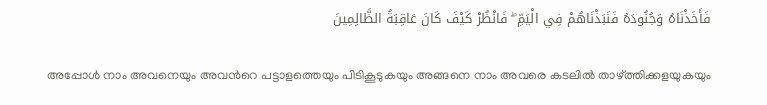فَأَخَذْنَاهُ وَجُنُودَهُ فَنَبَذْنَاهُمْ فِي الْيَمِّ ۖ فَانْظُرْ كَيْفَ كَانَ عَاقِبَةُ الظَّالِمِينَ

അപ്പോള്‍ നാം അവനെയും അവന്‍റെ പട്ടാളത്തെയും പിടികൂടുകയും അങ്ങനെ നാം അവരെ കടലില്‍ താഴ്ത്തിക്കളയുകയും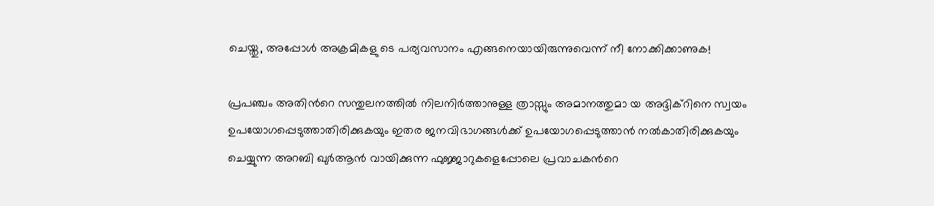ചെയ്തു, അപ്പോള്‍ അക്രമികളു ടെ പര്യവസാനം എങ്ങനെയായിരുന്നുവെന്ന് നീ നോക്കിക്കാണുക!

പ്രപഞ്ചം അതിന്‍റെ സന്തുലനത്തില്‍ നിലനിര്‍ത്താനുള്ള ത്രാസ്സും അമാനത്തുമാ യ അദ്ദിക്റിനെ സ്വയം ഉപയോഗപ്പെടുത്താതിരിക്കുകയും ഇതര ജനവിഭാഗങ്ങള്‍ക്ക് ഉപയോഗപ്പെടുത്താന്‍ നല്‍കാതിരിക്കുകയും ചെയ്യുന്ന അറബി ഖുര്‍ആന്‍ വായിക്കുന്ന ഫുജ്ജാറുകളെപ്പോലെ പ്രവാചകന്‍റെ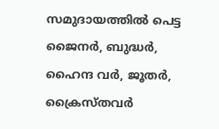സമുദായത്തില്‍ പെട്ട ജൈനര്‍, ബുദ്ധര്‍, ഹൈന്ദ വര്‍, ജൂതര്‍, ക്രൈസ്തവര്‍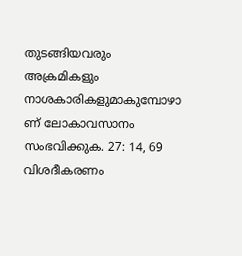തുടങ്ങിയവരും അക്രമികളും നാശകാരികളുമാകുമ്പോഴാ ണ് ലോകാവസാനം സംഭവിക്കുക. 27: 14, 69 വിശദീകരണം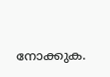നോക്കുക.